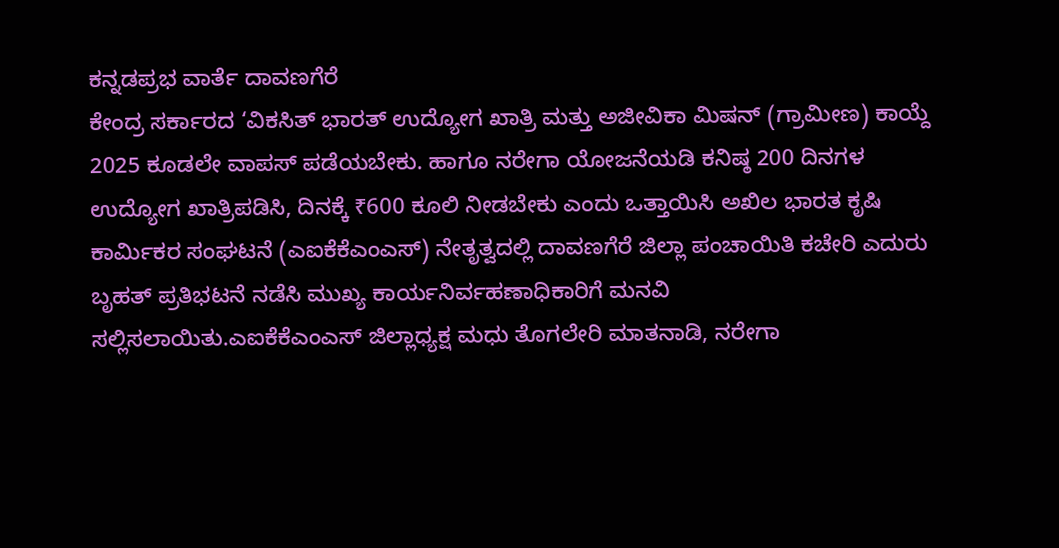ಕನ್ನಡಪ್ರಭ ವಾರ್ತೆ ದಾವಣಗೆರೆ
ಕೇಂದ್ರ ಸರ್ಕಾರದ ‘ವಿಕಸಿತ್ ಭಾರತ್ ಉದ್ಯೋಗ ಖಾತ್ರಿ ಮತ್ತು ಅಜೀವಿಕಾ ಮಿಷನ್ (ಗ್ರಾಮೀಣ) ಕಾಯ್ದೆ 2025 ಕೂಡಲೇ ವಾಪಸ್ ಪಡೆಯಬೇಕು. ಹಾಗೂ ನರೇಗಾ ಯೋಜನೆಯಡಿ ಕನಿಷ್ಠ 200 ದಿನಗಳ ಉದ್ಯೋಗ ಖಾತ್ರಿಪಡಿಸಿ, ದಿನಕ್ಕೆ ₹600 ಕೂಲಿ ನೀಡಬೇಕು ಎಂದು ಒತ್ತಾಯಿಸಿ ಅಖಿಲ ಭಾರತ ಕೃಷಿ ಕಾರ್ಮಿಕರ ಸಂಘಟನೆ (ಎಐಕೆಕೆಎಂಎಸ್) ನೇತೃತ್ವದಲ್ಲಿ ದಾವಣಗೆರೆ ಜಿಲ್ಲಾ ಪಂಚಾಯಿತಿ ಕಚೇರಿ ಎದುರು ಬೃಹತ್ ಪ್ರತಿಭಟನೆ ನಡೆಸಿ ಮುಖ್ಯ ಕಾರ್ಯನಿರ್ವಹಣಾಧಿಕಾರಿಗೆ ಮನವಿ ಸಲ್ಲಿಸಲಾಯಿತು.ಎಐಕೆಕೆಎಂಎಸ್ ಜಿಲ್ಲಾಧ್ಯಕ್ಷ ಮಧು ತೊಗಲೇರಿ ಮಾತನಾಡಿ, ನರೇಗಾ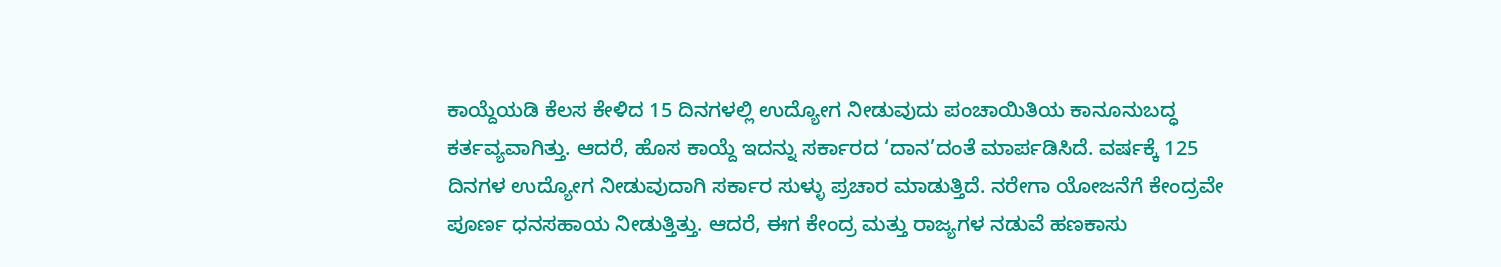ಕಾಯ್ದೆಯಡಿ ಕೆಲಸ ಕೇಳಿದ 15 ದಿನಗಳಲ್ಲಿ ಉದ್ಯೋಗ ನೀಡುವುದು ಪಂಚಾಯಿತಿಯ ಕಾನೂನುಬದ್ಧ ಕರ್ತವ್ಯವಾಗಿತ್ತು. ಆದರೆ, ಹೊಸ ಕಾಯ್ದೆ ಇದನ್ನು ಸರ್ಕಾರದ ‘ದಾನ’ದಂತೆ ಮಾರ್ಪಡಿಸಿದೆ. ವರ್ಷಕ್ಕೆ 125 ದಿನಗಳ ಉದ್ಯೋಗ ನೀಡುವುದಾಗಿ ಸರ್ಕಾರ ಸುಳ್ಳು ಪ್ರಚಾರ ಮಾಡುತ್ತಿದೆ. ನರೇಗಾ ಯೋಜನೆಗೆ ಕೇಂದ್ರವೇ ಪೂರ್ಣ ಧನಸಹಾಯ ನೀಡುತ್ತಿತ್ತು. ಆದರೆ, ಈಗ ಕೇಂದ್ರ ಮತ್ತು ರಾಜ್ಯಗಳ ನಡುವೆ ಹಣಕಾಸು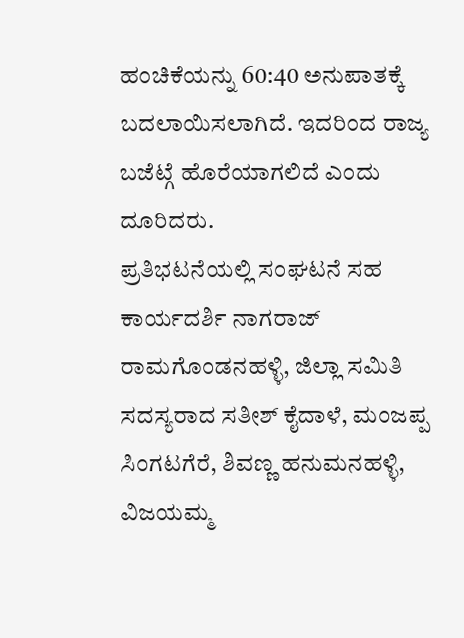ಹಂಚಿಕೆಯನ್ನು 60:40 ಅನುಪಾತಕ್ಕೆ ಬದಲಾಯಿಸಲಾಗಿದೆ. ಇದರಿಂದ ರಾಜ್ಯ ಬಜೆಟ್ಗೆ ಹೊರೆಯಾಗಲಿದೆ ಎಂದು ದೂರಿದರು.
ಪ್ರತಿಭಟನೆಯಲ್ಲಿ ಸಂಘಟನೆ ಸಹ ಕಾರ್ಯದರ್ಶಿ ನಾಗರಾಜ್ ರಾಮಗೊಂಡನಹಳ್ಳಿ, ಜಿಲ್ಲಾ ಸಮಿತಿ ಸದಸ್ಯರಾದ ಸತೀಶ್ ಕೈದಾಳೆ, ಮಂಜಪ್ಪ ಸಿಂಗಟಗೆರೆ, ಶಿವಣ್ಣ ಹನುಮನಹಳ್ಳಿ, ವಿಜಯಮ್ಮ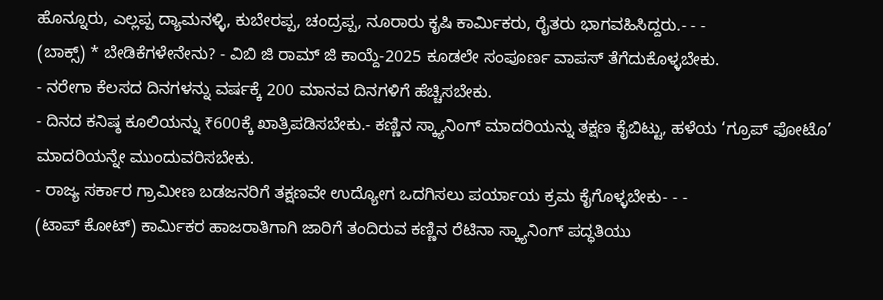ಹೊನ್ನೂರು, ಎಲ್ಲಪ್ಪ ದ್ಯಾಮನಳ್ಳಿ, ಕುಬೇರಪ್ಪ, ಚಂದ್ರಪ್ಪ, ನೂರಾರು ಕೃಷಿ ಕಾರ್ಮಿಕರು, ರೈತರು ಭಾಗವಹಿಸಿದ್ದರು.- - -
(ಬಾಕ್ಸ್) * ಬೇಡಿಕೆಗಳೇನೇನು? - ವಿಬಿ ಜಿ ರಾಮ್ ಜಿ ಕಾಯ್ದೆ-2025 ಕೂಡಲೇ ಸಂಪೂರ್ಣ ವಾಪಸ್ ತೆಗೆದುಕೊಳ್ಳಬೇಕು.
- ನರೇಗಾ ಕೆಲಸದ ದಿನಗಳನ್ನು ವರ್ಷಕ್ಕೆ 200 ಮಾನವ ದಿನಗಳಿಗೆ ಹೆಚ್ಚಿಸಬೇಕು.
- ದಿನದ ಕನಿಷ್ಠ ಕೂಲಿಯನ್ನು ₹600ಕ್ಕೆ ಖಾತ್ರಿಪಡಿಸಬೇಕು.- ಕಣ್ಣಿನ ಸ್ಕ್ಯಾನಿಂಗ್ ಮಾದರಿಯನ್ನು ತಕ್ಷಣ ಕೈಬಿಟ್ಟು, ಹಳೆಯ ‘ಗ್ರೂಪ್ ಫೋಟೊ’ ಮಾದರಿಯನ್ನೇ ಮುಂದುವರಿಸಬೇಕು.
- ರಾಜ್ಯ ಸರ್ಕಾರ ಗ್ರಾಮೀಣ ಬಡಜನರಿಗೆ ತಕ್ಷಣವೇ ಉದ್ಯೋಗ ಒದಗಿಸಲು ಪರ್ಯಾಯ ಕ್ರಮ ಕೈಗೊಳ್ಳಬೇಕು- - -
(ಟಾಪ್ ಕೋಟ್) ಕಾರ್ಮಿಕರ ಹಾಜರಾತಿಗಾಗಿ ಜಾರಿಗೆ ತಂದಿರುವ ಕಣ್ಣಿನ ರೆಟಿನಾ ಸ್ಕ್ಯಾನಿಂಗ್ ಪದ್ಧತಿಯು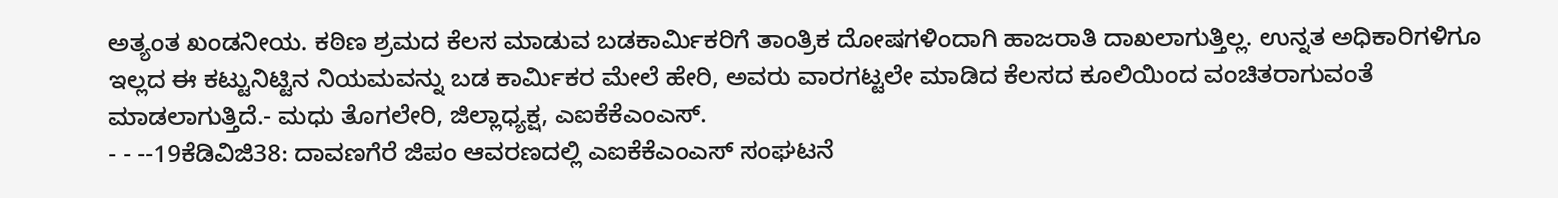ಅತ್ಯಂತ ಖಂಡನೀಯ. ಕಠಿಣ ಶ್ರಮದ ಕೆಲಸ ಮಾಡುವ ಬಡಕಾರ್ಮಿಕರಿಗೆ ತಾಂತ್ರಿಕ ದೋಷಗಳಿಂದಾಗಿ ಹಾಜರಾತಿ ದಾಖಲಾಗುತ್ತಿಲ್ಲ. ಉನ್ನತ ಅಧಿಕಾರಿಗಳಿಗೂ ಇಲ್ಲದ ಈ ಕಟ್ಟುನಿಟ್ಟಿನ ನಿಯಮವನ್ನು ಬಡ ಕಾರ್ಮಿಕರ ಮೇಲೆ ಹೇರಿ, ಅವರು ವಾರಗಟ್ಟಲೇ ಮಾಡಿದ ಕೆಲಸದ ಕೂಲಿಯಿಂದ ವಂಚಿತರಾಗುವಂತೆ ಮಾಡಲಾಗುತ್ತಿದೆ.- ಮಧು ತೊಗಲೇರಿ, ಜಿಲ್ಲಾಧ್ಯಕ್ಷ, ಎಐಕೆಕೆಎಂಎಸ್.
- - --19ಕೆಡಿವಿಜಿ38: ದಾವಣಗೆರೆ ಜಿಪಂ ಆವರಣದಲ್ಲಿ ಎಐಕೆಕೆಎಂಎಸ್ ಸಂಘಟನೆ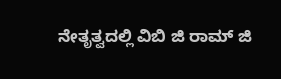ನೇತೃತ್ವದಲ್ಲಿ ವಿಬಿ ಜಿ ರಾಮ್ ಜಿ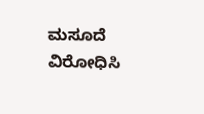ಮಸೂದೆ ವಿರೋಧಿಸಿ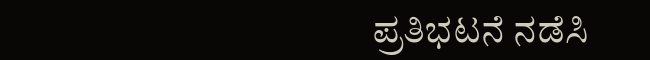ಪ್ರತಿಭಟನೆ ನಡೆಸಿ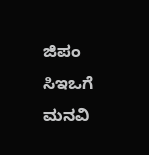ಜಿಪಂ ಸಿಇಒಗೆ ಮನವಿ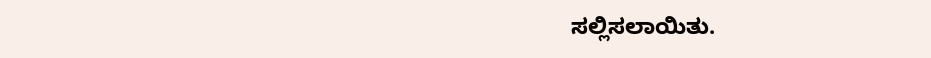ಸಲ್ಲಿಸಲಾಯಿತು.